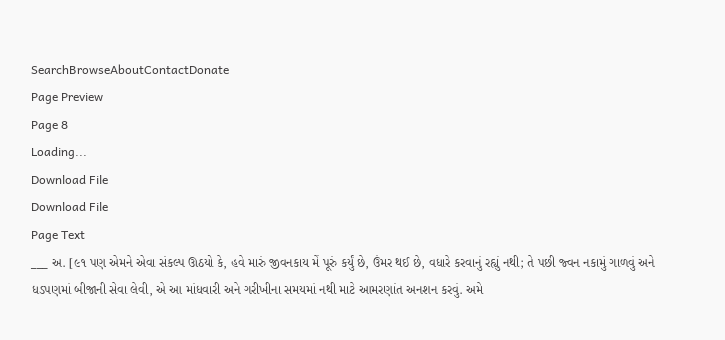SearchBrowseAboutContactDonate
Page Preview
Page 8
Loading...
Download File
Download File
Page Text
___ અ. [૯૧ પણ એમને એવા સંકલ્પ ઊઠયો કે, હવે મારું જીવનકાય મેં પૂરું કર્યું છે, ઉંમર થઈ છે, વધારે કરવાનું રહ્યું નથી; તે પછી જ્વન નકામું ગાળવું અને ધડપણમાં બીજાની સેવા લેવી, એ આ માંધવારી અને ગરીખીના સમયમાં નથી માટે આમરણાંત અનશન કરવું. અમે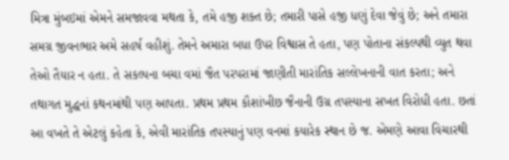મિત્રા મુંબઇમાં એમને સમજાવવા મથતા કે, તમે હજી શક્ત છે; તમારી પાસે હજી ધણું દેવા જેવું છે; અને તમારા સમગ્ર જીવનભાર અમે સહર્ષ વહીશું. તેમને અમારા બધા ઉપર વિશ્વાસ તે હતા, પણ પોતાના સંકલ્પથી વ્યુત થવા તેઓ તૈયાર ન હતા. તે સકલ્પના બચા વમાં જૈત પરપરામાં જાણીતી મારાંતિક સલ્લેખનાની વાત કરતા; અને તથાગત મુદ્ધનાં કથનમાંથી પણ આપતા. પ્રથમ પ્રથમ કૌશાંખીછ જૈનાની ઉગ્ર તપસ્યાના સખત વિરોધી હતા. છતાં આ વખતે તે એટલું કહેતા કે, એવી મારાંતિક તપસ્યાનું પણ વનમાં કયારેક સ્થાન છે જ. એમણે આવા વિચારથી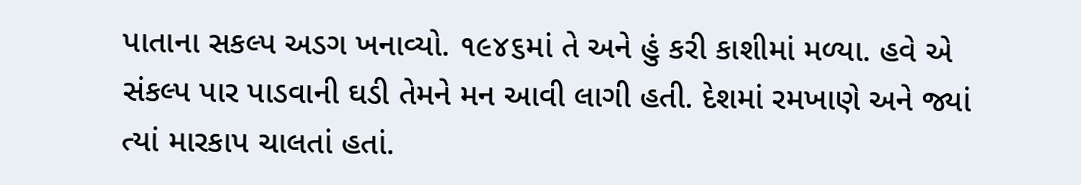પાતાના સકલ્પ અડગ ખનાવ્યો. ૧૯૪૬માં તે અને હું કરી કાશીમાં મળ્યા. હવે એ સંકલ્પ પાર પાડવાની ઘડી તેમને મન આવી લાગી હતી. દેશમાં રમખાણે અને જ્યાં ત્યાં મારકાપ ચાલતાં હતાં.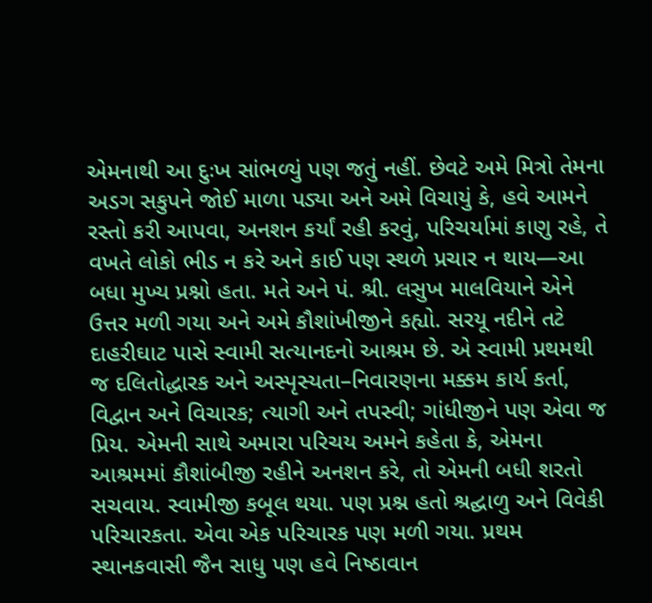એમનાથી આ દુઃખ સાંભળ્યું પણ જતું નહીં. છેવટે અમે મિત્રો તેમના અડગ સકુપને જોઈ માળા પડ્યા અને અમે વિચાયું કે, હવે આમને રસ્તો કરી આપવા, અનશન કર્યાં રહી કરવું, પરિચર્યામાં કાણુ રહે, તે વખતે લોકો ભીડ ન કરે અને કાઈ પણ સ્થળે પ્રચાર ન થાય—આ બધા મુખ્ય પ્રશ્નો હતા. મતે અને પં. શ્રી. લસુખ માલવિયાને એને ઉત્તર મળી ગયા અને અમે કૌશાંખીજીને કહ્યો. સરયૂ નદીને તટે દાહરીઘાટ પાસે સ્વામી સત્યાનદનો આશ્રમ છે. એ સ્વામી પ્રથમથી જ દલિતોદ્ધારક અને અસ્પૃસ્યતા–નિવારણના મક્કમ કાર્ય કર્તા, વિદ્વાન અને વિચારક; ત્યાગી અને તપસ્વી; ગાંધીજીને પણ એવા જ પ્રિય. એમની સાથે અમારા પરિચય અમને કહેતા કે, એમના આશ્રમમાં કૌશાંબીજી રહીને અનશન કરે, તો એમની બધી શરતો સચવાય. સ્વામીજી કબૂલ થયા. પણ પ્રશ્ન હતો શ્રદ્ઘાળુ અને વિવેકી પરિચારકતા. એવા એક પરિચારક પણ મળી ગયા. પ્રથમ સ્થાનકવાસી જૈન સાધુ પણ હવે નિષ્ઠાવાન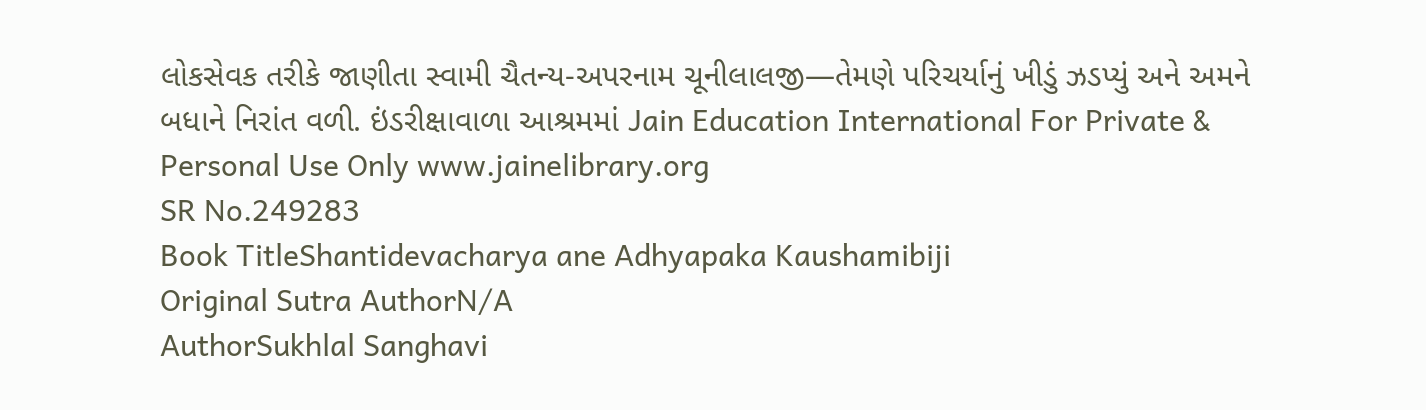લોકસેવક તરીકે જાણીતા સ્વામી ચૈતન્ય-અપરનામ ચૂનીલાલજી—તેમણે પરિચર્યાનું ખીડું ઝડપ્યું અને અમને બધાને નિરાંત વળી. ઇંડરીક્ષાવાળા આશ્રમમાં Jain Education International For Private & Personal Use Only www.jainelibrary.org
SR No.249283
Book TitleShantidevacharya ane Adhyapaka Kaushamibiji
Original Sutra AuthorN/A
AuthorSukhlal Sanghavi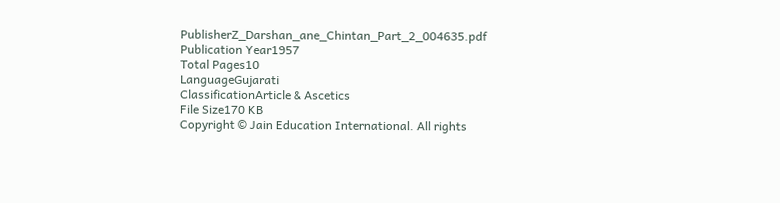PublisherZ_Darshan_ane_Chintan_Part_2_004635.pdf
Publication Year1957
Total Pages10
LanguageGujarati
ClassificationArticle & Ascetics
File Size170 KB
Copyright © Jain Education International. All rights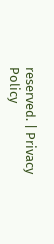reserved. | Privacy Policy